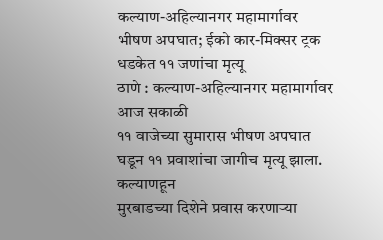कल्याण-अहिल्यानगर महामार्गावर भीषण अपघात; ईको कार-मिक्सर ट्रक धडकेत ११ जणांचा मृत्यू
ठाणे : कल्याण-अहिल्यानगर महामार्गावर आज सकाळी
११ वाजेच्या सुमारास भीषण अपघात घडून ११ प्रवाशांचा जागीच मृत्यू झाला. कल्याणहून
मुरबाडच्या दिशेने प्रवास करणाऱ्या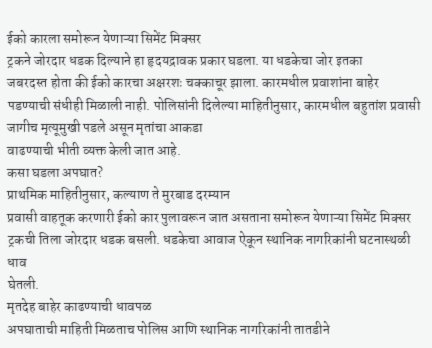ईको कारला समोरून येणाऱ्या सिमेंट मिक्सर
ट्रकने जोरदार धडक दिल्याने हा हृदयद्रावक प्रकार घडला. या धडकेचा जोर इतका
जबरदस्त होता की ईको कारचा अक्षरशः चक्काचूर झाला. कारमधील प्रवाशांना बाहेर
पडण्याची संधीही मिळाली नाही. पोलिसांनी दिलेल्या माहितीनुसार, कारमधील बहुतांश प्रवासी जागीच मृत्यूमुखी पडले असून मृतांचा आकडा
वाढण्याची भीती व्यक्त केली जात आहे.
कसा घडला अपघात?
प्राथमिक माहितीनुसार, कल्याण ते मुरबाड दरम्यान
प्रवासी वाहतूक करणारी ईको कार पुलावरून जात असताना समोरून येणाऱ्या सिमेंट मिक्सर
ट्रकची तिला जोरदार धडक बसली. धडकेचा आवाज ऐकून स्थानिक नागरिकांनी घटनास्थळी धाव
घेतली.
मृतदेह बाहेर काढण्याची धावपळ
अपघाताची माहिती मिळताच पोलिस आणि स्थानिक नागरिकांनी तातडीने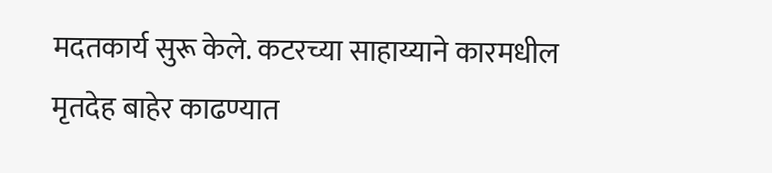मदतकार्य सुरू केले. कटरच्या साहाय्याने कारमधील मृतदेह बाहेर काढण्यात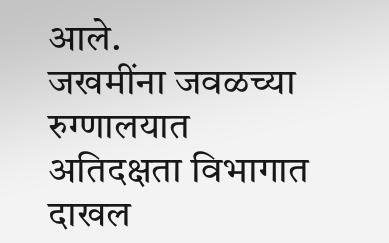आले.
जखमींना जवळच्या रुग्णालयात अतिदक्षता विभागात दाखल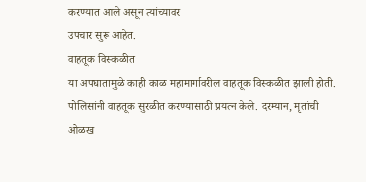करण्यात आले असून त्यांच्यावर
उपचार सुरू आहेत.
वाहतूक विस्कळीत
या अपघातामुळे काही काळ महामार्गावरील वाहतूक विस्कळीत झाली होती.
पोलिसांनी वाहतूक सुरळीत करण्यासाठी प्रयत्न केले. दरम्यान, मृतांची
ओळख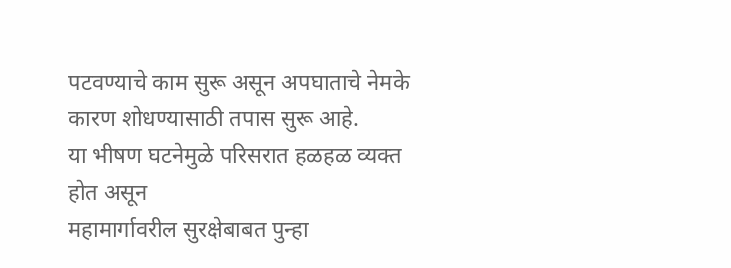पटवण्याचे काम सुरू असून अपघाताचे नेमके कारण शोधण्यासाठी तपास सुरू आहे.
या भीषण घटनेमुळे परिसरात हळहळ व्यक्त होत असून
महामार्गावरील सुरक्षेबाबत पुन्हा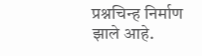प्रश्नचिन्ह निर्माण झाले आहे.